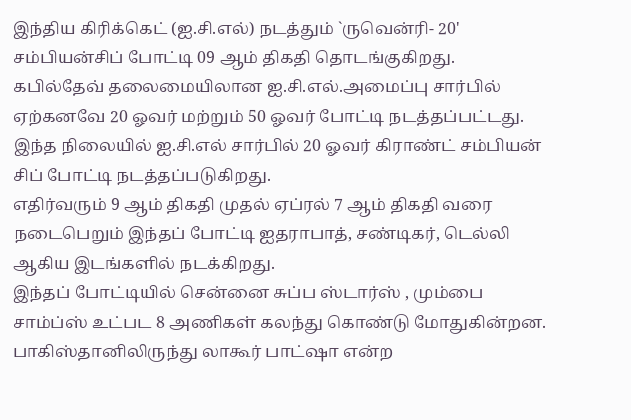இந்திய கிரிக்கெட் (ஐ.சி.எல்) நடத்தும் `ருவென்ரி- 20' சம்பியன்சிப் போட்டி 09 ஆம் திகதி தொடங்குகிறது.
கபில்தேவ் தலைமையிலான ஐ.சி.எல்.அமைப்பு சார்பில் ஏற்கனவே 20 ஓவர் மற்றும் 50 ஓவர் போட்டி நடத்தப்பட்டது. இந்த நிலையில் ஐ.சி.எல் சார்பில் 20 ஓவர் கிராண்ட் சம்பியன் சிப் போட்டி நடத்தப்படுகிறது.
எதிர்வரும் 9 ஆம் திகதி முதல் ஏப்ரல் 7 ஆம் திகதி வரை நடைபெறும் இந்தப் போட்டி ஐதராபாத், சண்டிகர், டெல்லி ஆகிய இடங்களில் நடக்கிறது.
இந்தப் போட்டியில் சென்னை சுப்ப ஸ்டார்ஸ் , மும்பை சாம்ப்ஸ் உட்பட 8 அணிகள் கலந்து கொண்டு மோதுகின்றன. பாகிஸ்தானிலிருந்து லாகூர் பாட்ஷா என்ற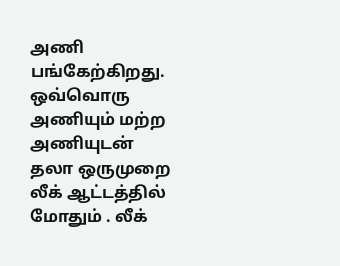அணி பங்கேற்கிறது.
ஒவ்வொரு அணியும் மற்ற அணியுடன் தலா ஒருமுறை லீக் ஆட்டத்தில் மோதும் . லீக்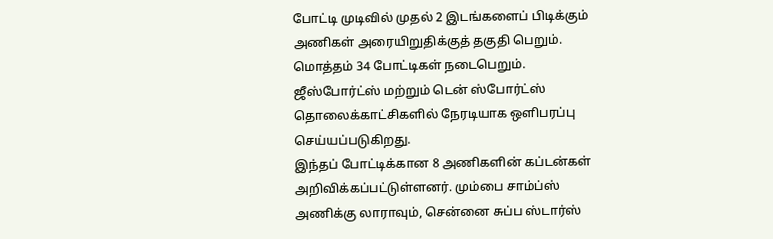போட்டி முடிவில் முதல் 2 இடங்களைப் பிடிக்கும் அணிகள் அரையிறுதிக்குத் தகுதி பெறும். மொத்தம் 34 போட்டிகள் நடைபெறும். ஜீஸ்போர்ட்ஸ் மற்றும் டென் ஸ்போர்ட்ஸ் தொலைக்காட்சிகளில் நேரடியாக ஒளிபரப்பு செய்யப்படுகிறது.
இந்தப் போட்டிக்கான 8 அணிகளின் கப்டன்கள் அறிவிக்கப்பட்டுள்ளனர். மும்பை சாம்ப்ஸ் அணிக்கு லாராவும், சென்னை சுப்ப ஸ்டார்ஸ்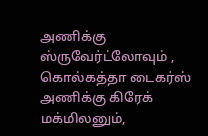அணிக்கு ஸ்ருவேர்ட்லோவும் , கொல்கத்தா டைகர்ஸ் அணிக்கு கிரேக் மக்மிலனும்,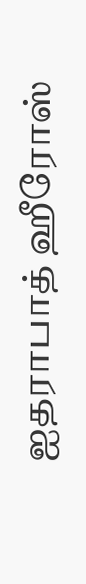ஐதராபாத் ஹீரோஸ்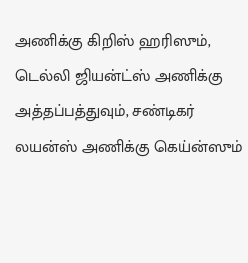அணிக்கு கிறிஸ் ஹரிஸும், டெல்லி ஜியன்ட்ஸ் அணிக்கு அத்தப்பத்துவும், சண்டிகர் லயன்ஸ் அணிக்கு கெய்ன்ஸும்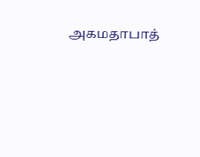அகமதாபாத்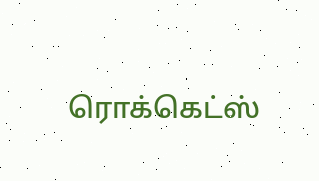ரொக்கெட்ஸ்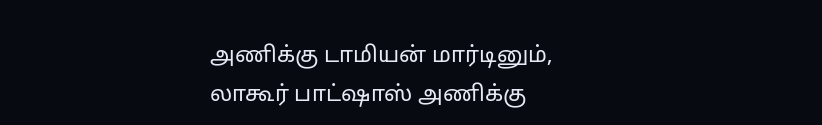அணிக்கு டாமியன் மார்டினும், லாகூர் பாட்ஷாஸ் அணிக்கு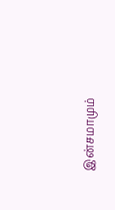இன்சமாமும்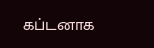கப்டனாக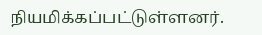நியமிக்கப்பட்டுள்ளனர்.